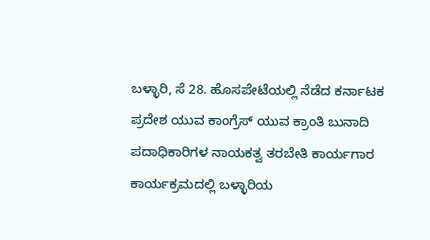ಬಳ್ಳಾರಿ, ಸೆ 28. ಹೊಸಪೇಟೆಯಲ್ಲಿ ನೆಡೆದ ಕರ್ನಾಟಕ ಪ್ರದೇಶ ಯುವ ಕಾಂಗ್ರೆಸ್ ಯುವ ಕ್ರಾಂತಿ ಬುನಾದಿ ಪದಾಧಿಕಾರಿಗಳ ನಾಯಕತ್ವ ತರಬೇತಿ ಕಾರ್ಯಗಾರ ಕಾರ್ಯಕ್ರಮದಲ್ಲಿ ಬಳ್ಳಾರಿಯ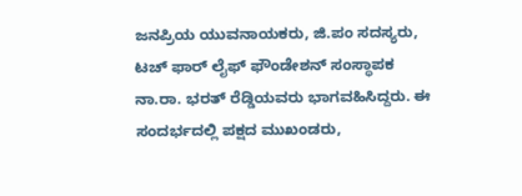ಜನಪ್ರಿಯ ಯುವನಾಯಕರು, ಜಿ.ಪಂ ಸದಸ್ಯರು, ಟಚ್ ಫಾರ್ ಲೈಫ್ ಫೌಂಡೇಶನ್ ಸಂಸ್ಥಾಪಕ ನಾ.ರಾ. ಭರತ್ ರೆಡ್ಡಿಯವರು ಭಾಗವಹಿಸಿದ್ದರು. ಈ ಸಂದರ್ಭದಲ್ಲಿ ಪಕ್ಷದ ಮುಖಂಡರು,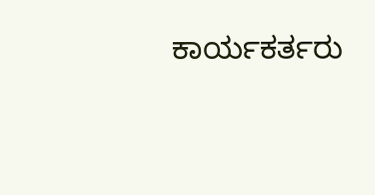ಕಾರ್ಯಕರ್ತರು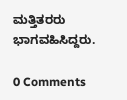ಮತ್ತಿತರರು ಭಾಗವಹಿಸಿದ್ದರು.

0 Comments